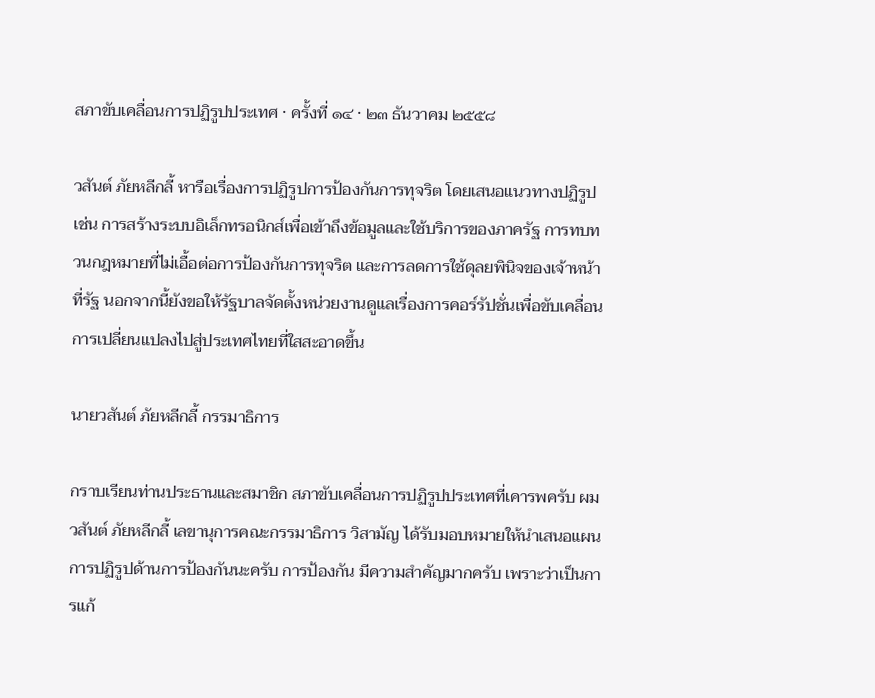สภาขับเคลื่อนการปฏิรูปประเทศ · ครั้งที่ ๑๔ · ๒๓ ธันวาคม ๒๕๕๘

วสันต์ ภัยหลีกลี้ หารือเรื่องการปฏิรูปการป้องกันการทุจริต โดยเสนอแนวทางปฏิรูป เช่น การสร้างระบบอิเล็กทรอนิกส์เพื่อเข้าถึงข้อมูลและใช้บริการของภาครัฐ การทบทวนกฎหมายที่ไม่เอื้อต่อการป้องกันการทุจริต และการลดการใช้ดุลยพินิจของเจ้าหน้าที่รัฐ นอกจากนี้ยังขอให้รัฐบาลจัดตั้งหน่วยงานดูแลเรื่องการคอร์รัปชั่นเพื่อขับเคลื่อนการเปลี่ยนแปลงไปสู่ประเทศไทยที่ใสสะอาดขึ้น

นายวสันต์ ภัยหลีกลี้ กรรมาธิการ

กราบเรียนท่านประธานและสมาชิก สภาขับเคลื่อนการปฏิรูปประเทศที่เคารพครับ ผม วสันต์ ภัยหลีกลี้ เลขานุการคณะกรรมาธิการ วิสามัญ ได้รับมอบหมายให้นําเสนอแผนการปฏิรูปด้านการป้องกันนะครับ การป้องกัน มีความสําคัญมากครับ เพราะว่าเป็นการแก้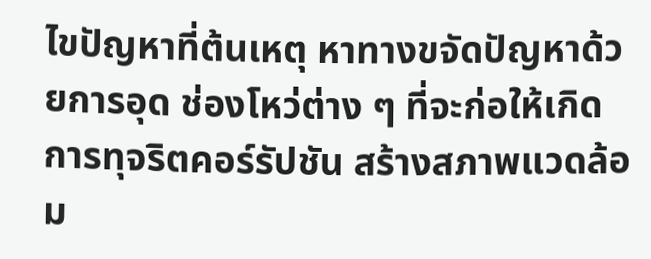ไขปัญหาที่ต้นเหตุ หาทางขจัดปัญหาด้วยการอุด ช่องโหว่ต่าง ๆ ที่จะก่อให้เกิดการทุจริตคอร์รัปชัน สร้างสภาพแวดล้อม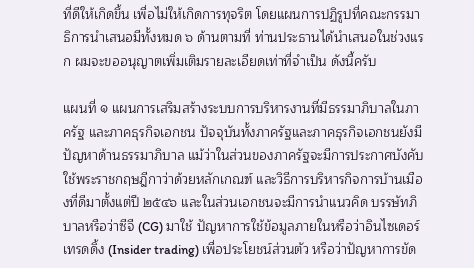ที่ดีให้เกิดขึ้น เพื่อไม่ให้เกิดการทุจริต โดยแผนการปฏิรูปที่คณะกรรมาธิการนําเสนอมีทั้งหมด ๖ ด้านตามที่ ท่านประธานได้นําเสนอในช่วงแรก ผมจะขออนุญาตเพิ่มเติมรายละเอียดเท่าที่จําเป็น ดังนี้ครับ

แผนที่ ๑ แผนการเสริมสร้างระบบการบริหารงานที่มีธรรมาภิบาลในภาครัฐ และภาคธุรกิจเอกชน ปัจจุบันทั้งภาครัฐและภาคธุรกิจเอกชนยังมีปัญหาด้านธรรมาภิบาล แม้ว่าในส่วนของภาครัฐจะมีการประกาศบังคับใช้พระราชกฤษฎีกาว่าด้วยหลักเกณฑ์ และวิธีการบริหารกิจการบ้านเมืองที่ดีมาตั้งแต่ปี ๒๕๔๖ และในส่วนเอกชนจะมีการนําแนวคิด บรรษัทภิบาลหรือว่าซีจี (CG) มาใช้ ปัญหาการใช้ข้อมูลภายในหรือว่าอินไซเดอร์เทรดดิ้ง (Insider trading) เพื่อประโยชน์ส่วนตัว หรือว่าปัญหาการขัด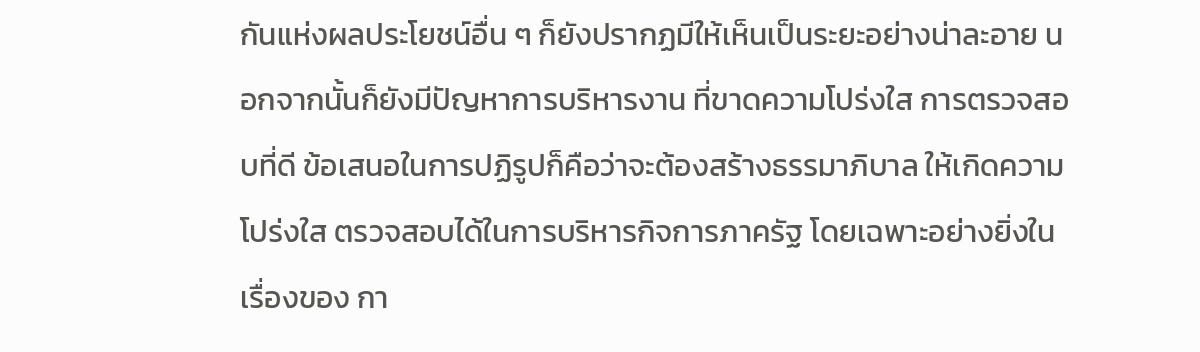กันแห่งผลประโยชน์อื่น ๆ ก็ยังปรากฏมีให้เห็นเป็นระยะอย่างน่าละอาย นอกจากนั้นก็ยังมีปัญหาการบริหารงาน ที่ขาดความโปร่งใส การตรวจสอบที่ดี ข้อเสนอในการปฏิรูปก็คือว่าจะต้องสร้างธรรมาภิบาล ให้เกิดความโปร่งใส ตรวจสอบได้ในการบริหารกิจการภาครัฐ โดยเฉพาะอย่างยิ่งในเรื่องของ กา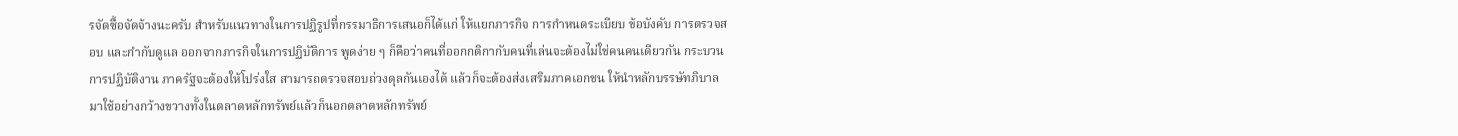รจัดซื้อจัดจ้างนะครับ สําหรับแนวทางในการปฏิรูปที่กรรมาธิการเสนอก็ได้แก่ ให้แยกภารกิจ การกําหนดระเบียบ ข้อบังคับ การตรวจสอบ และกํากับดูแล ออกจากภารกิจในการปฏิบัติการ พูดง่าย ๆ ก็คือว่าคนที่ออกกติกากับคนที่เล่นจะต้องไม่ใช่คนคนเดียวกัน กระบวนการปฏิบัติงาน ภาครัฐจะต้องให้โปร่งใส สามารถตรวจสอบถ่วงดุลกันเองได้ แล้วก็จะต้องส่งเสริมภาคเอกชน ให้นําหลักบรรษัทภิบาลมาใช้อย่างกว้างขวางทั้งในตลาดหลักทรัพย์แล้วก็นอกตลาดหลักทรัพย์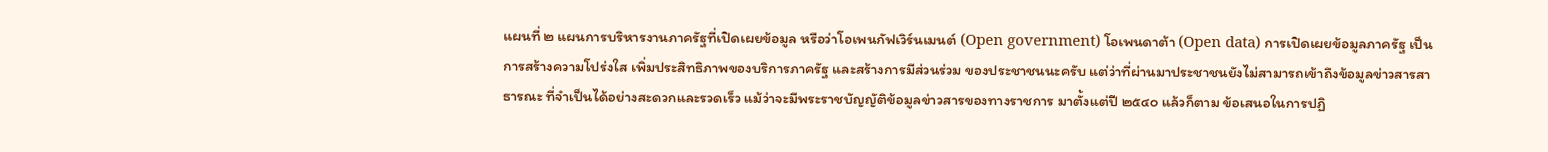แผนที่ ๒ แผนการบริหารงานภาครัฐที่เปิดเผยข้อมูล หรือว่าโอเพนกัฟเวิร์นเมนต์ (Open government) โอเพนดาต้า (Open data) การเปิดเผยข้อมูลภาครัฐ เป็นการสร้างความโปร่งใส เพิ่มประสิทธิภาพของบริการภาครัฐ และสร้างการมีส่วนร่วม ของประชาชนนะครับ แต่ว่าที่ผ่านมาประชาชนยังไม่สามารถเข้าถึงข้อมูลข่าวสารสาธารณะ ที่จําเป็นได้อย่างสะดวกและรวดเร็ว แม้ว่าจะมีพระราชบัญญัติข้อมูลข่าวสารของทางราชการ มาตั้งแต่ปี ๒๕๔๐ แล้วก็ตาม ข้อเสนอในการปฏิ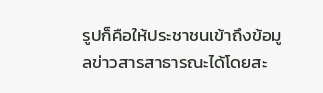รูปก็คือให้ประชาชนเข้าถึงข้อมูลข่าวสารสาธารณะได้โดยสะ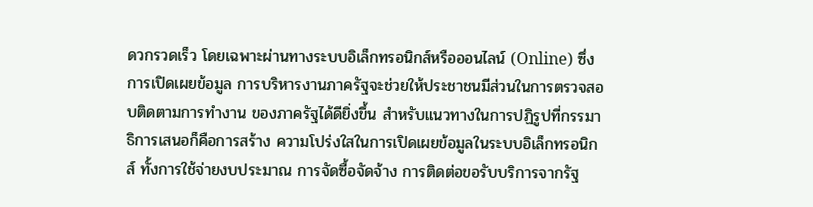ดวกรวดเร็ว โดยเฉพาะผ่านทางระบบอิเล็กทรอนิกส์หรือออนไลน์ (Online) ซึ่งการเปิดเผยข้อมูล การบริหารงานภาครัฐจะช่วยให้ประชาชนมีส่วนในการตรวจสอบติดตามการทํางาน ของภาครัฐได้ดียิ่งขึ้น สําหรับแนวทางในการปฏิรูปที่กรรมาธิการเสนอก็คือการสร้าง ความโปร่งใสในการเปิดเผยข้อมูลในระบบอิเล็กทรอนิกส์ ทั้งการใช้จ่ายงบประมาณ การจัดซื้อจัดจ้าง การติดต่อขอรับบริการจากรัฐ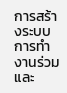การสร้างระบบการทํางานร่วมและ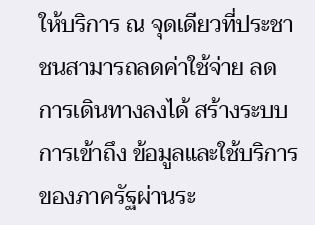ให้บริการ ณ จุดเดียวที่ประชาชนสามารถลดค่าใช้จ่าย ลดการเดินทางลงได้ สร้างระบบการเข้าถึง ข้อมูลและใช้บริการของภาครัฐผ่านระ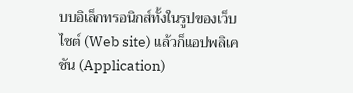บบอิเล็กทรอนิกส์ทั้งในรูปของเว็บไซต์ (Web site) แล้วก็แอปพลิเคชัน (Application)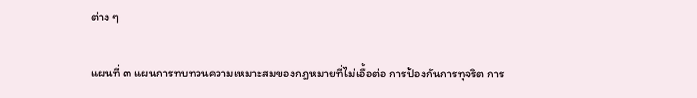ต่าง ๆ

แผนที่ ๓ แผนการทบทวนความเหมาะสมของกฎหมายที่ไม่เอื้อต่อ การป้องกันการทุจริต การ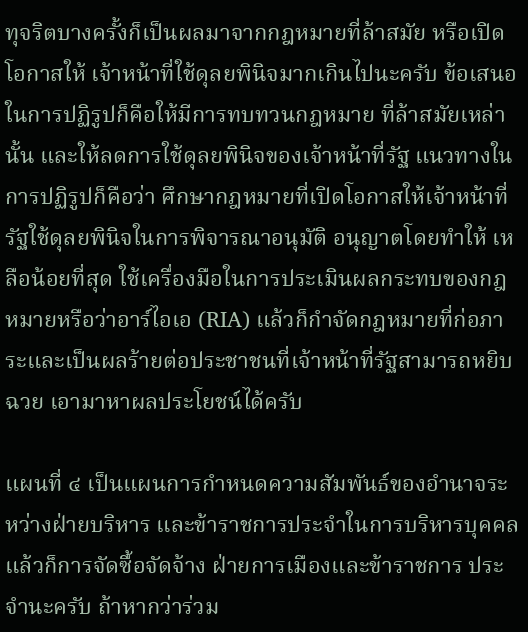ทุจริตบางครั้งก็เป็นผลมาจากกฎหมายที่ล้าสมัย หรือเปิดโอกาสให้ เจ้าหน้าที่ใช้ดุลยพินิจมากเกินไปนะครับ ข้อเสนอในการปฏิรูปก็คือให้มีการทบทวนกฎหมาย ที่ล้าสมัยเหล่านั้น และให้ลดการใช้ดุลยพินิจของเจ้าหน้าที่รัฐ แนวทางในการปฏิรูปก็คือว่า ศึกษากฎหมายที่เปิดโอกาสให้เจ้าหน้าที่รัฐใช้ดุลยพินิจในการพิจารณาอนุมัติ อนุญาตโดยทําให้ เหลือน้อยที่สุด ใช้เครื่องมือในการประเมินผลกระทบของกฎหมายหรือว่าอาร์ไอเอ (RIA) แล้วก็กําจัดกฎหมายที่ก่อภาระและเป็นผลร้ายต่อประชาชนที่เจ้าหน้าที่รัฐสามารถหยิบฉวย เอามาหาผลประโยชน์ได้ครับ

แผนที่ ๔ เป็นแผนการกําหนดความสัมพันธ์ของอํานาจระหว่างฝ่ายบริหาร และข้าราชการประจําในการบริหารบุคคล แล้วก็การจัดซื้อจัดจ้าง ฝ่ายการเมืองและข้าราชการ ประจํานะครับ ถ้าหากว่าร่วม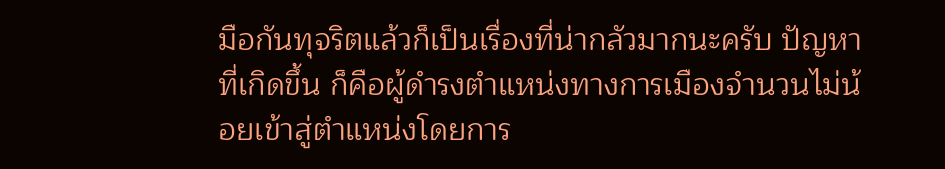มือกันทุจริตแล้วก็เป็นเรื่องที่น่ากลัวมากนะครับ ปัญหาที่เกิดขึ้น ก็คือผู้ดํารงตําแหน่งทางการเมืองจํานวนไม่น้อยเข้าสู่ตําแหน่งโดยการ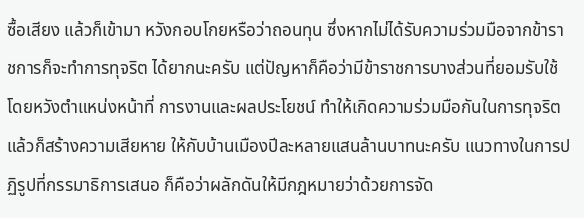ซื้อเสียง แล้วก็เข้ามา หวังกอบโกยหรือว่าถอนทุน ซึ่งหากไม่ได้รับความร่วมมือจากข้าราชการก็จะทําการทุจริต ได้ยากนะครับ แต่ปัญหาก็คือว่ามีข้าราชการบางส่วนที่ยอมรับใช้โดยหวังตําแหน่งหน้าที่ การงานและผลประโยชน์ ทําให้เกิดความร่วมมือกันในการทุจริตแล้วก็สร้างความเสียหาย ให้กับบ้านเมืองปีละหลายแสนล้านบาทนะครับ แนวทางในการปฏิรูปที่กรรมาธิการเสนอ ก็คือว่าผลักดันให้มีกฎหมายว่าด้วยการจัด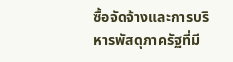ซื้อจัดจ้างและการบริหารพัสดุภาครัฐที่มี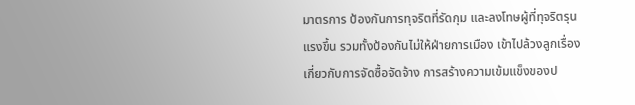มาตรการ ป้องกันการทุจริตที่รัดกุม และลงโทษผู้ที่ทุจริตรุนแรงขึ้น รวมทั้งป้องกันไม่ให้ฝ่ายการเมือง เข้าไปล้วงลูกเรื่องเกี่ยวกับการจัดซื้อจัดจ้าง การสร้างความเข้มแข็งของป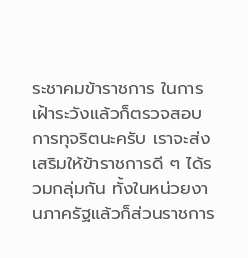ระชาคมข้าราชการ ในการเฝ้าระวังแล้วก็ตรวจสอบการทุจริตนะครับ เราจะส่งเสริมให้ข้าราชการดี ๆ ได้รวมกลุ่มกัน ทั้งในหน่วยงานภาครัฐแล้วก็ส่วนราชการ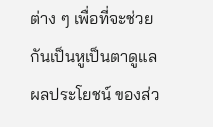ต่าง ๆ เพื่อที่จะช่วยกันเป็นหูเป็นตาดูแลผลประโยชน์ ของส่ว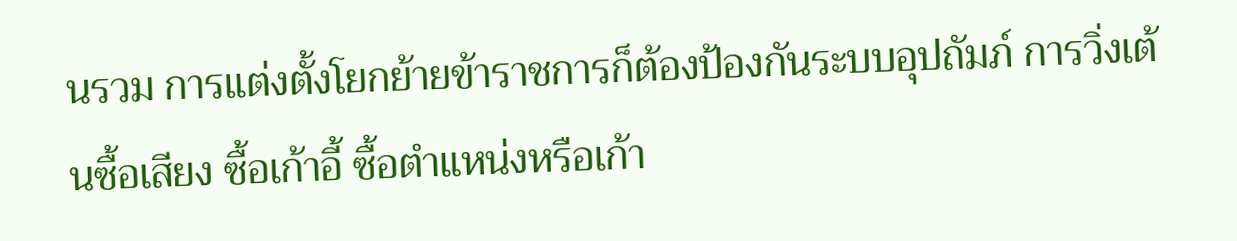นรวม การแต่งตั้งโยกย้ายข้าราชการก็ต้องป้องกันระบบอุปถัมภ์ การวิ่งเต้นซื้อเสียง ซื้อเก้าอี้ ซื้อตําแหน่งหรือเก้า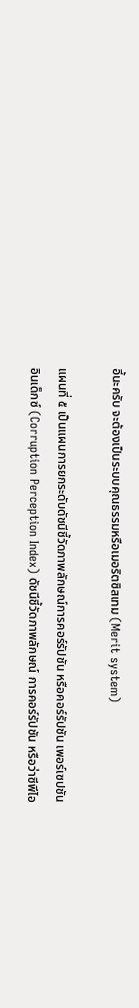อี้นะครับ จะต้องเป็นระบบคุณธรรมหรือเมอริตซิสเทม (Merit system)

แผนที่ ๕ เป็นแผนการยกระดับดัชนีชี้วัดภาพลักษณ์การคอร์รัปชัน หรือคอร์รัปชัน เพอร์เซปชัน อินเด็กซ์ (Corruption Perception Index) ดัชนีชี้วัดภาพลักษณ์ การคอร์รัปชัน หรือว่าซีพีไอ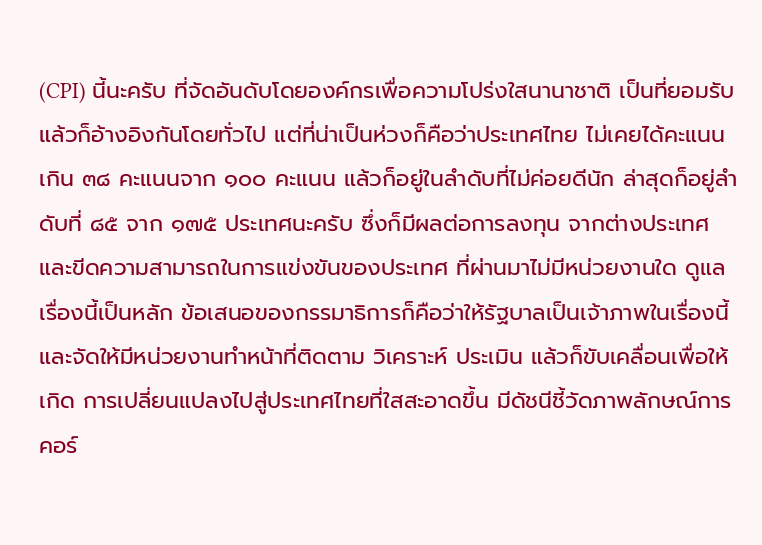(CPI) นี้นะครับ ที่จัดอันดับโดยองค์กรเพื่อความโปร่งใสนานาชาติ เป็นที่ยอมรับแล้วก็อ้างอิงกันโดยทั่วไป แต่ที่น่าเป็นห่วงก็คือว่าประเทศไทย ไม่เคยได้คะแนนเกิน ๓๘ คะแนนจาก ๑๐๐ คะแนน แล้วก็อยู่ในลําดับที่ไม่ค่อยดีนัก ล่าสุดก็อยู่ลําดับที่ ๘๕ จาก ๑๗๕ ประเทศนะครับ ซึ่งก็มีผลต่อการลงทุน จากต่างประเทศและขีดความสามารถในการแข่งขันของประเทศ ที่ผ่านมาไม่มีหน่วยงานใด ดูแลเรื่องนี้เป็นหลัก ข้อเสนอของกรรมาธิการก็คือว่าให้รัฐบาลเป็นเจ้าภาพในเรื่องนี้ และจัดให้มีหน่วยงานทําหน้าที่ติดตาม วิเคราะห์ ประเมิน แล้วก็ขับเคลื่อนเพื่อให้เกิด การเปลี่ยนแปลงไปสู่ประเทศไทยที่ใสสะอาดขึ้น มีดัชนีชี้วัดภาพลักษณ์การคอร์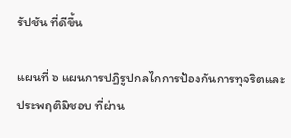รัปชัน ที่ดีขึ้น

แผนที่ ๖ แผนการปฏิรูปกลไกการป้องกันการทุจริตและประพฤติมิชอบ ที่ผ่าน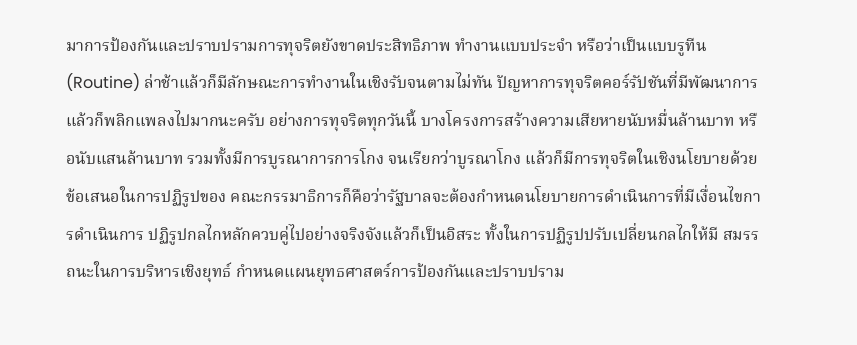มาการป้องกันและปราบปรามการทุจริตยังขาดประสิทธิภาพ ทํางานแบบประจํา หรือว่าเป็นแบบรูทีน (Routine) ล่าช้าแล้วก็มีลักษณะการทํางานในเชิงรับจนตามไม่ทัน ปัญหาการทุจริตคอร์รัปชันที่มีพัฒนาการแล้วก็พลิกแพลงไปมากนะครับ อย่างการทุจริตทุกวันนี้ บางโครงการสร้างความเสียหายนับหมื่นล้านบาท หรือนับแสนล้านบาท รวมทั้งมีการบูรณาการการโกง จนเรียกว่าบูรณาโกง แล้วก็มีการทุจริตในเชิงนโยบายด้วย ข้อเสนอในการปฏิรูปของ คณะกรรมาธิการก็คือว่ารัฐบาลจะต้องกําหนดนโยบายการดําเนินการที่มีเงื่อนไขการดําเนินการ ปฏิรูปกลไกหลักควบคู่ไปอย่างจริงจังแล้วก็เป็นอิสระ ทั้งในการปฏิรูปปรับเปลี่ยนกลไกให้มี สมรรถนะในการบริหารเชิงยุทธ์ กําหนดแผนยุทธศาสตร์การป้องกันและปราบปราม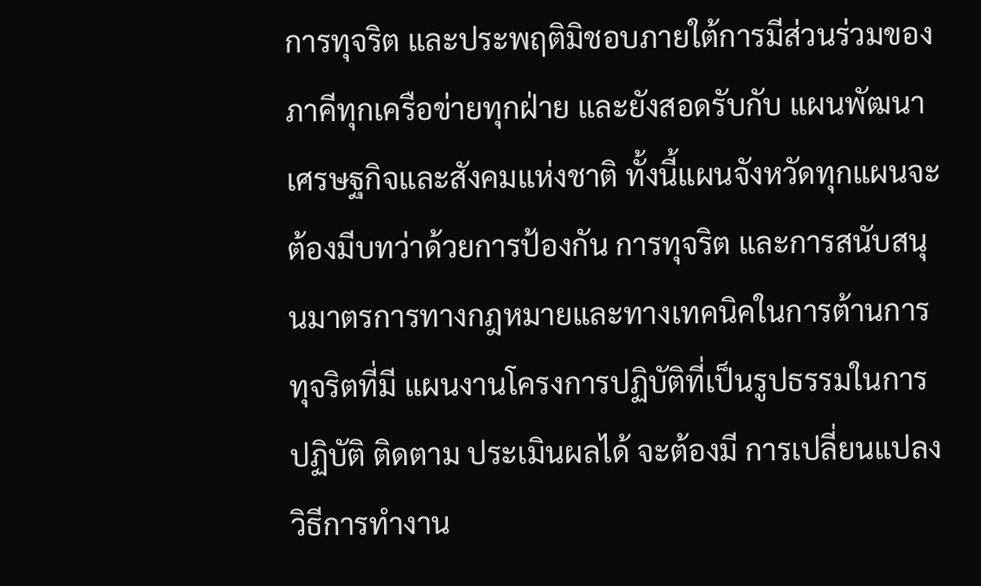การทุจริต และประพฤติมิชอบภายใต้การมีส่วนร่วมของภาคีทุกเครือข่ายทุกฝ่าย และยังสอดรับกับ แผนพัฒนาเศรษฐกิจและสังคมแห่งชาติ ทั้งนี้แผนจังหวัดทุกแผนจะต้องมีบทว่าด้วยการป้องกัน การทุจริต และการสนับสนุนมาตรการทางกฎหมายและทางเทคนิคในการต้านการทุจริตที่มี แผนงานโครงการปฏิบัติที่เป็นรูปธรรมในการปฏิบัติ ติดตาม ประเมินผลได้ จะต้องมี การเปลี่ยนแปลงวิธีการทํางาน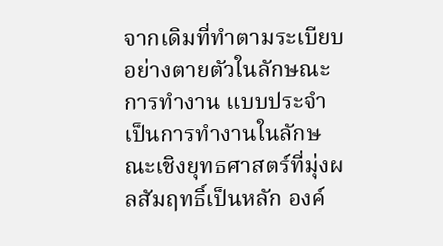จากเดิมที่ทําตามระเบียบอย่างตายตัวในลักษณะการทํางาน แบบประจํา เป็นการทํางานในลักษณะเชิงยุทธศาสตร์ที่มุ่งผลสัมฤทธิ์เป็นหลัก องค์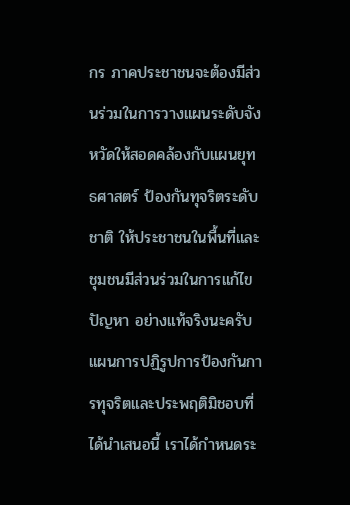กร ภาคประชาชนจะต้องมีส่วนร่วมในการวางแผนระดับจังหวัดให้สอดคล้องกับแผนยุทธศาสตร์ ป้องกันทุจริตระดับชาติ ให้ประชาชนในพื้นที่และชุมชนมีส่วนร่วมในการแก้ไขปัญหา อย่างแท้จริงนะครับ แผนการปฏิรูปการป้องกันการทุจริตและประพฤติมิชอบที่ได้นําเสนอนี้ เราได้กําหนดระ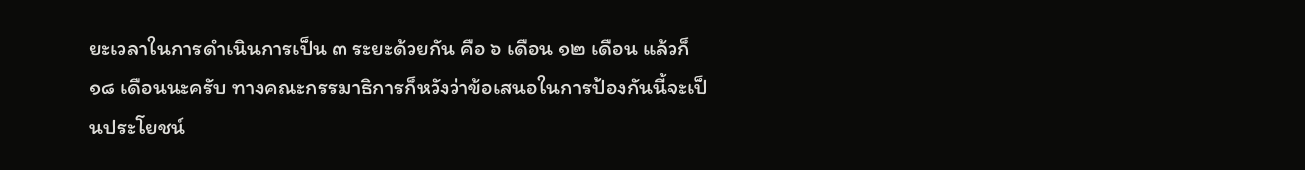ยะเวลาในการดําเนินการเป็น ๓ ระยะด้วยกัน คือ ๖ เดือน ๑๒ เดือน แล้วก็ ๑๘ เดือนนะครับ ทางคณะกรรมาธิการก็หวังว่าข้อเสนอในการป้องกันนี้จะเป็นประโยชน์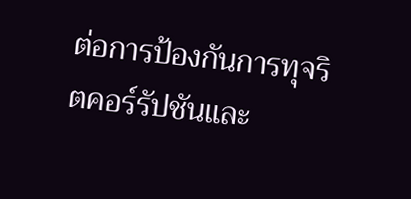ต่อการป้องกันการทุจริตคอร์รัปชันและ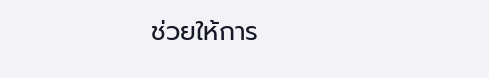ช่วยให้การ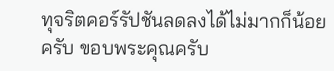ทุจริตคอร์รัปชันลดลงได้ไม่มากก็น้อยครับ ขอบพระคุณครับ